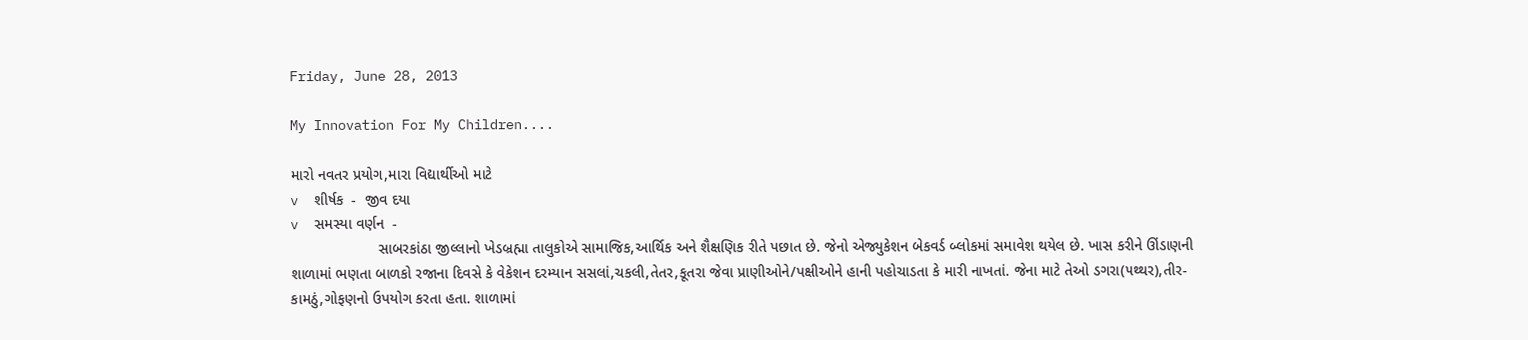Friday, June 28, 2013

My Innovation For My Children....

મારો નવતર પ્રયોગ,મારા વિદ્યાર્થીઓ માટે
v  શીર્ષક  -  જીવ દયા
v  સમસ્યા વર્ણન  -
                     સાબરકાંઠા જીલ્લાનો ખેડબ્રહ્મા તાલુકોએ સામાજિક,આર્થિક અને શૈક્ષણિક રીતે પછાત છે. જેનો એજ્યુકેશન બેકવર્ડ બ્લોકમાં સમાવેશ થયેલ છે. ખાસ કરીને ઊંડાણની શાળામાં ભણતા બાળકો રજાના દિવસે કે વેકેશન દરમ્યાન સસલાં,ચકલી,તેતર,કૂતરા જેવા પ્રાણીઓને/પક્ષીઓને હાની પહોચાડતા કે મારી નાખતાં. જેના માટે તેઓ ડગરા(૫થ્થર),તીર-કામઠું,ગોફણનો ઉપયોગ કરતા હતા. શાળામાં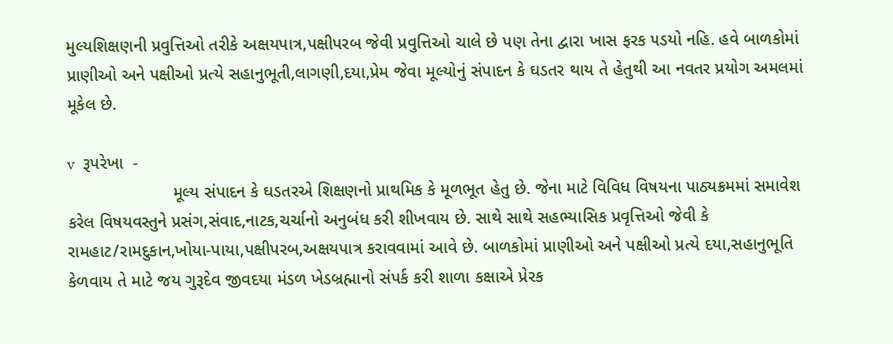મુલ્યશિક્ષણની પ્રવુત્તિઓ તરીકે અક્ષયપાત્ર,પક્ષીપરબ જેવી પ્રવુત્તિઓ ચાલે છે પણ તેના દ્વારા ખાસ ફરક ૫ડયો નહિ. હવે બાળકોમાં પ્રાણીઓ અને પક્ષીઓ પ્રત્યે સહાનુભૂતી,લાગણી,દયા,પ્રેમ જેવા મૂલ્યોનું સંપાદન કે ઘડતર થાય તે હેતુથી આ નવતર પ્રયોગ અમલમાં મૂકેલ છે.

v  રૂપરેખા  -
                      મૂલ્ય સંપાદન કે ઘડતરએ શિક્ષણનો પ્રાથમિક કે મૂળભૂત હેતુ છે. જેના માટે વિવિધ વિષયના પાઠ્યક્રમમાં સમાવેશ કરેલ વિષયવસ્તુને પ્રસંગ,સંવાદ,નાટક,ચર્ચાનો અનુબંધ કરી શીખવાય છે. સાથે સાથે સહભ્યાસિક પ્રવૃત્તિઓ જેવી કે રામહાટ/રામદુકાન,ખોયા-પાયા,પક્ષીપરબ,અક્ષયપાત્ર કરાવવામાં આવે છે. બાળકોમાં પ્રાણીઓ અને પક્ષીઓ પ્રત્યે દયા,સહાનુભૂતિ કેળવાય તે માટે જય ગુરૂદેવ જીવદયા મંડળ ખેડબ્રહ્માનો સંપર્ક કરી શાળા કક્ષાએ પ્રેરક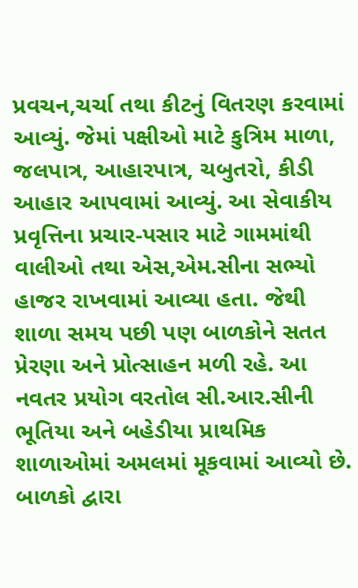પ્રવચન,ચર્ચા તથા કીટનું વિતરણ કરવામાં આવ્યું. જેમાં પક્ષીઓ માટે કુત્રિમ માળા, જલપાત્ર, આહારપાત્ર, ચબુતરો, કીડી આહાર આપવામાં આવ્યું. આ સેવાકીય પ્રવૃત્તિના પ્રચાર-પસાર માટે ગામમાંથી વાલીઓ તથા એસ,એમ.સીના સભ્યો હાજર રાખવામાં આવ્યા હતા. જેથી શાળા સમય પછી પણ બાળકોને સતત પ્રેરણા અને પ્રોત્સાહન મળી રહે. આ નવતર પ્રયોગ વરતોલ સી.આર.સીની ભૂતિયા અને બહેડીયા પ્રાથમિક શાળાઓમાં અમલમાં મૂકવામાં આવ્યો છે. બાળકો દ્વારા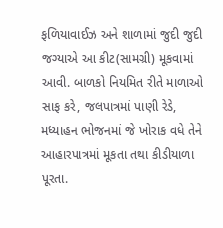ફળિયાવાઈઝ અને શાળામાં જુદી જુદી જગ્યાએ આ કીટ(સામગ્રી) મૂકવામાં આવી. બાળકો નિયમિત રીતે માળાઓ સાફ કરે, જલપાત્રમાં પાણી રેડે, મધ્યાહન ભોજનમાં જે ખોરાક વધે તેને આહારપાત્રમાં મૂકતા તથા કીડીયાળા પૂરતા.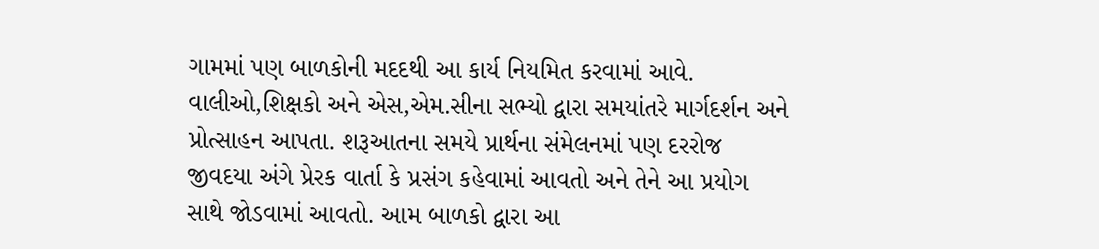ગામમાં પણ બાળકોની મદદથી આ કાર્ય નિયમિત કરવામાં આવે. વાલીઓ,શિક્ષકો અને એસ,એમ.સીના સભ્યો દ્વારા સમયાંતરે માર્ગદર્શન અને પ્રોત્સાહન આપતા. શરૂઆતના સમયે પ્રાર્થના સંમેલનમાં પણ દરરોજ જીવદયા અંગે પ્રેરક વાર્તા કે પ્રસંગ કહેવામાં આવતો અને તેને આ પ્રયોગ સાથે જોડવામાં આવતો. આમ બાળકો દ્વારા આ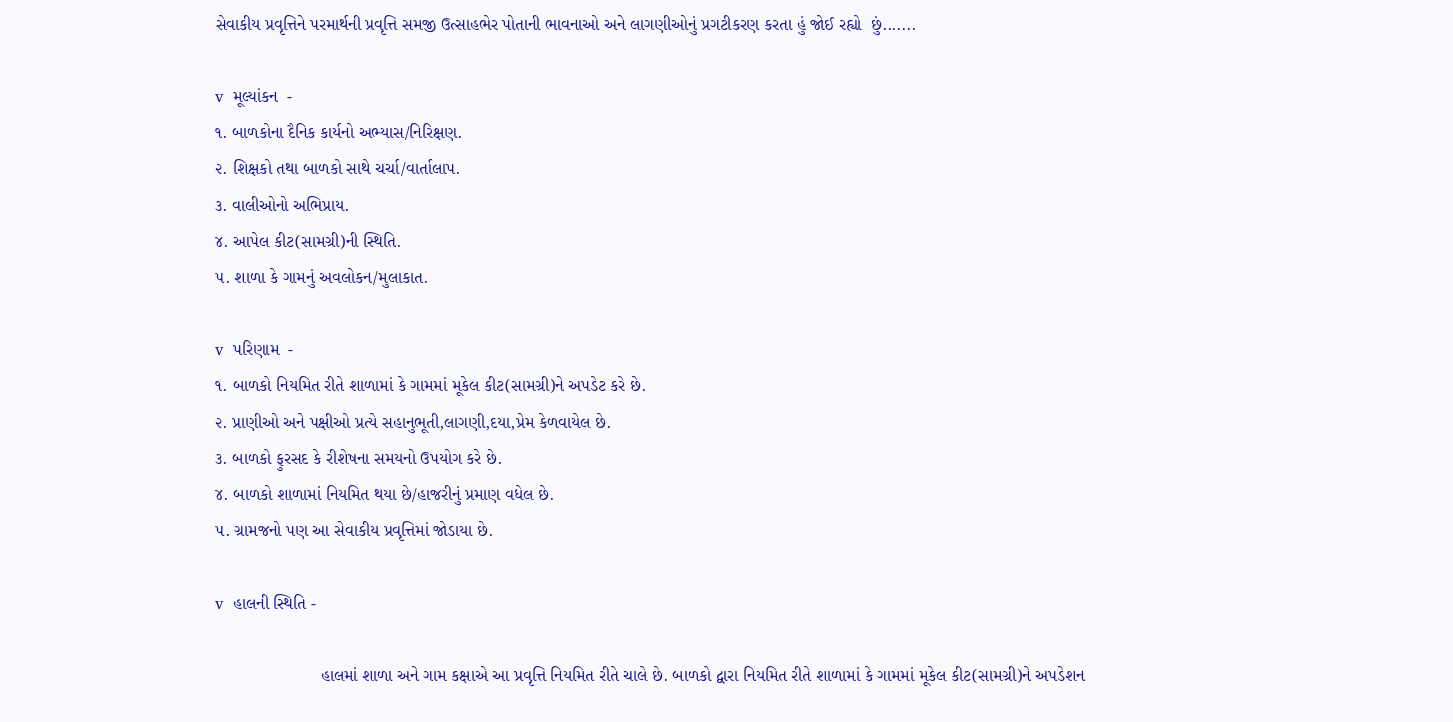સેવાકીય પ્રવૃત્તિને પરમાર્થની પ્રવૃત્તિ સમજી ઉત્સાહભેર પોતાની ભાવનાઓ અને લાગણીઓનું પ્રગટીકરણ કરતા હું જોઈ રહ્યો  છું.......

v  મૂલ્યાંકન  -
૧. બાળકોના દૈનિક કાર્યનો અભ્યાસ/નિરિક્ષણ.
૨. શિક્ષકો તથા બાળકો સાથે ચર્ચા/વાર્તાલાપ.
૩. વાલીઓનો અભિપ્રાય.
૪. આપેલ કીટ(સામગ્રી)ની સ્થિતિ.
૫. શાળા કે ગામનું અવલોકન/મુલાકાત.

v  પરિણામ  -
૧. બાળકો નિયમિત રીતે શાળામાં કે ગામમાં મૂકેલ કીટ(સામગ્રી)ને અપડેટ કરે છે.
૨. પ્રાણીઓ અને પક્ષીઓ પ્રત્યે સહાનુભૂતી,લાગણી,દયા,પ્રેમ કેળવાયેલ છે.
૩. બાળકો ફુરસદ કે રીશેષના સમયનો ઉપયોગ કરે છે.
૪. બાળકો શાળામાં નિયમિત થયા છે/હાજરીનું પ્રમાણ વધેલ છે.
૫. ગ્રામજનો પણ આ સેવાકીય પ્રવૃત્તિમાં જોડાયા છે.

v  હાલની સ્થિતિ -

                      હાલમાં શાળા અને ગામ કક્ષાએ આ પ્રવૃત્તિ નિયમિત રીતે ચાલે છે. બાળકો દ્વારા નિયમિત રીતે શાળામાં કે ગામમાં મૂકેલ કીટ(સામગ્રી)ને અપડેશન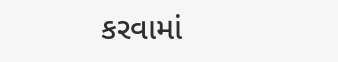કરવામાં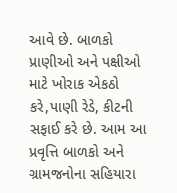આવે છે. બાળકો પ્રાણીઓ અને પક્ષીઓ માટે ખોરાક એકઠો કરે,પાણી રેડે, કીટની સફાઈ કરે છે. આમ આ પ્રવૃત્તિ બાળકો અને ગ્રામજનોના સહિયારા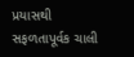પ્રયાસથી સફળતાપૂર્વક ચાલી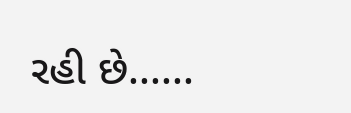રહી છે......